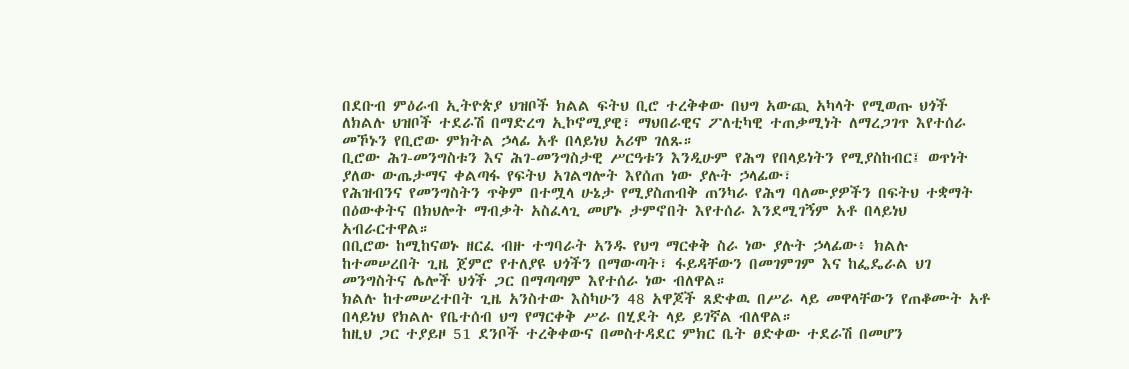በደቡብ ምዕራብ ኢትዮጵያ ህዝቦች ክልል ፍትህ ቢሮ ተረቅቀው በህግ አውጪ አካላት የሚወጡ ህጎች ለክልሉ ህዝቦች ተደራሽ በማድረግ ኢኮኖሚያዊ፣ ማህበራዊና ፖለቲካዊ ተጠቃሚነት ለማረጋገጥ እየተሰራ መኾኑን የቢሮው ምክትል ኃላፊ አቶ በላይነህ አሪሞ ገለጹ።
ቢሮው ሕገ-መንግስቱን እና ሕገ-መንግስታዊ ሥርዓቱን እንዲሁም የሕግ የበላይነትን የሚያስከብር፤ ወጥነት ያለው ውጤታማና ቀልጣፋ የፍትህ አገልግሎት እየሰጠ ነው ያሉት ኃላፊው፣
የሕዝብንና የመንግስትን ጥቅም በተሟላ ሁኔታ የሚያስጠብቅ ጠንካራ የሕግ ባለሙያዎችን በፍትህ ተቋማት በዕውቀትና በክህሎት ማብቃት አስፈላጊ መሆኑ ታምኖበት እየተሰራ እንደሚገኝም አቶ በላይነህ አብራርተዋል።
በቢሮው ከሚከናወኑ ዘርፈ ብዙ ተግባራት አንዱ የህግ ማርቀቅ ስራ ነው ያሉት ኃላፊው፥ ክልሉ ከተመሠረበት ጊዜ ጀምሮ የተለያዩ ህጎችን በማውጣት፣ ፋይዳቸውን በመገምገም እና ከፌዴራል ህገ መንግስትና ሌሎች ህጎች ጋር በማጣጣም እየተሰራ ነው ብለዋል።
ክልሉ ከተመሠረተበት ጊዜ አንስተው እስካሁን 48 አዋጆች ጸድቀዉ በሥራ ላይ መዋላቸውን የጠቆሙት አቶ በላይነህ የክልሉ የቤተሰብ ህግ የማርቀቅ ሥራ በሂደት ላይ ይገኛል ብለዋል።
ከዚህ ጋር ተያይዞ 51 ደንቦች ተረቅቀውና በመስተዳደር ምክር ቤት ፀድቀው ተደራሽ በመሆን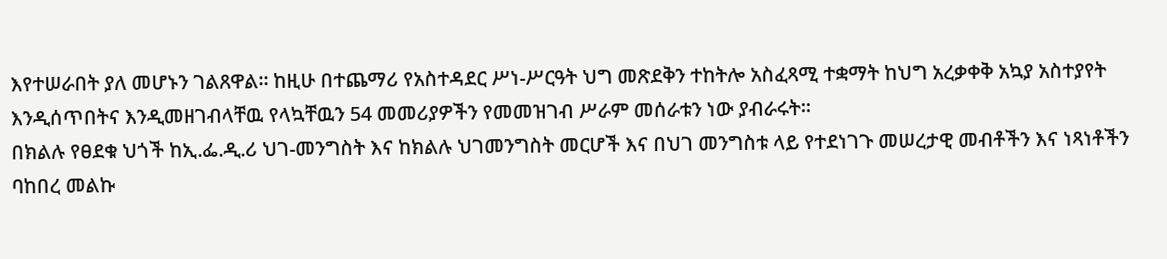እየተሠራበት ያለ መሆኑን ገልጸዋል። ከዚሁ በተጨማሪ የአስተዳደር ሥነ-ሥርዓት ህግ መጽደቅን ተከትሎ አስፈጻሚ ተቋማት ከህግ አረቃቀቅ አኳያ አስተያየት እንዲሰጥበትና እንዲመዘገብላቸዉ የላኳቸዉን 54 መመሪያዎችን የመመዝገብ ሥራም መሰራቱን ነው ያብራሩት።
በክልሉ የፀደቁ ህጎች ከኢ.ፌ.ዲ.ሪ ህገ-መንግስት እና ከክልሉ ህገመንግስት መርሆች እና በህገ መንግስቱ ላይ የተደነገጉ መሠረታዊ መብቶችን እና ነጻነቶችን ባከበረ መልኩ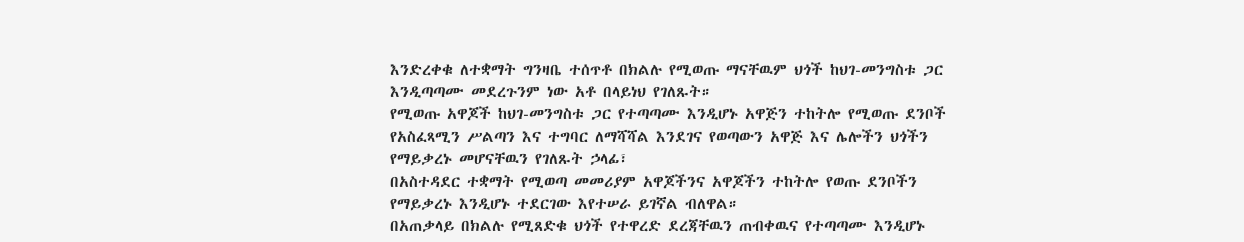እንድረቀቁ ለተቋማት ግንዛቤ ተሰጥቶ በክልሉ የሚወጡ ማናቸዉም ህጎች ከህገ-መንግስቱ ጋር እንዲጣጣሙ መደረጉንም ነው አቶ በላይነህ የገለጹት።
የሚወጡ አዋጆች ከህገ-መንግስቱ ጋር የተጣጣሙ እንዲሆኑ አዋጅን ተከትሎ የሚወጡ ደንቦች የአስፈጻሚን ሥልጣን እና ተግባር ለማሻሻል እንደገና የወጣውን አዋጅ እና ሌሎችን ህጎችን የማይቃረኑ መሆናቸዉን የገለጹት ኃላፊ፣
በአስተዳደር ተቋማት የሚወጣ መመሪያም አዋጆችንና አዋጆችን ተከትሎ የወጡ ደንቦችን የማይቃረኑ እንዲሆኑ ተደርገው እየተሠራ ይገኛል ብለዋል።
በአጠቃላይ በክልሉ የሚጸድቁ ህጎች የተዋረድ ደረጃቸዉን ጠብቀዉና የተጣጣሙ እንዲሆኑ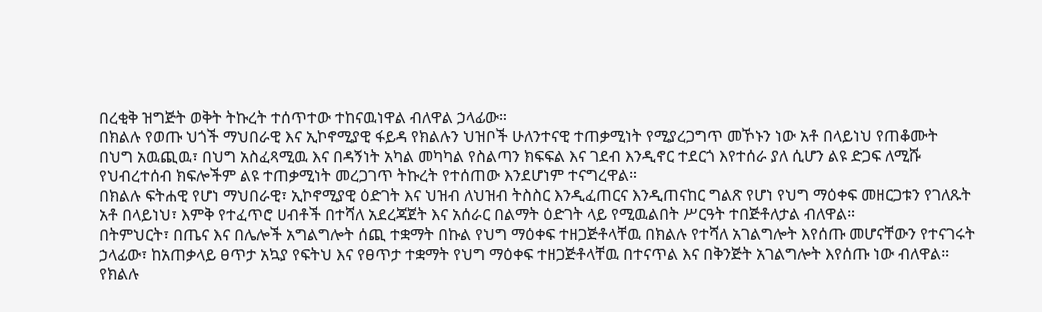በረቂቅ ዝግጅት ወቅት ትኩረት ተሰጥተው ተከናዉነዋል ብለዋል ኃላፊው።
በክልሉ የወጡ ህጎች ማህበራዊ እና ኢኮኖሚያዊ ፋይዳ የክልሉን ህዝቦች ሁለንተናዊ ተጠቃሚነት የሚያረጋግጥ መኾኑን ነው አቶ በላይነህ የጠቆሙት
በህግ አዉጪዉ፣ በህግ አስፈጻሚዉ እና በዳኝነት አካል መካካል የስልጣን ክፍፍል እና ገደብ እንዲኖር ተደርጎ እየተሰራ ያለ ሲሆን ልዩ ድጋፍ ለሚሹ የህብረተሰብ ክፍሎችም ልዩ ተጠቃሚነት መረጋገጥ ትኩረት የተሰጠው እንደሆነም ተናግረዋል።
በክልሉ ፍትሐዊ የሆነ ማህበራዊ፣ ኢኮኖሚያዊ ዕድገት እና ህዝብ ለህዝብ ትስስር እንዲፈጠርና እንዲጠናከር ግልጽ የሆነ የህግ ማዕቀፍ መዘርጋቱን የገለጹት አቶ በላይነህ፣ እምቅ የተፈጥሮ ሀብቶች በተሻለ አደረጃጀት እና አሰራር በልማት ዕድገት ላይ የሚዉልበት ሥርዓት ተበጅቶለታል ብለዋል።
በትምህርት፣ በጤና እና በሌሎች አግልግሎት ሰጪ ተቋማት በኩል የህግ ማዕቀፍ ተዘጋጅቶላቸዉ በክልሉ የተሻለ አገልግሎት እየሰጡ መሆናቸውን የተናገሩት ኃላፊው፣ ከአጠቃላይ ፀጥታ አኳያ የፍትህ እና የፀጥታ ተቋማት የህግ ማዕቀፍ ተዘጋጅቶላቸዉ በተናጥል እና በቅንጅት አገልግሎት እየሰጡ ነው ብለዋል።
የክልሉ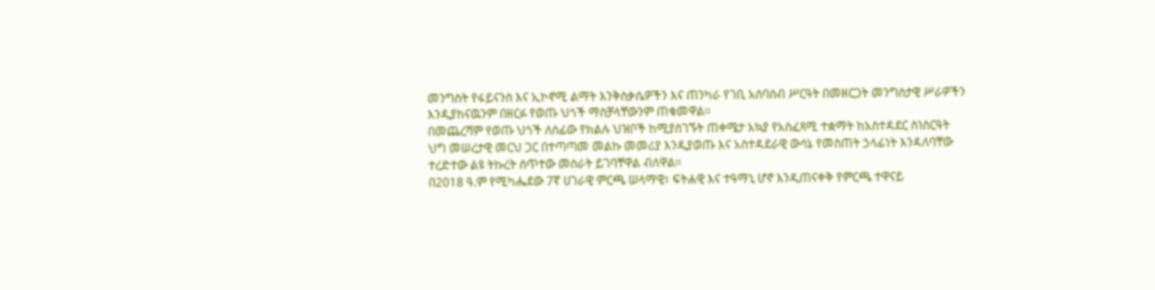መንግስት የፋይናንስ እና ኢኮኖሚ ልማት እንቅስቃሴዎችን እና ጠንካራ የገቢ አሰባሰብ ሥርዓት በመዘርጋት መንግስታዊ ሥራዎችን እንዲያከናዉንም በዘርፉ የወጡ ህጎች ማስቻላቸውንም ጠቁመዋል።
በመጨረሻም የወጡ ህጎች ለሰፊው የክልሉ ህዝቦች ከሚያስገኙት ጠቀሜታ አኳያ የአስፈጻሚ ተቋማት ከአስተዳደር ስነስርዓት ህግ መሠረታዊ መርህ ጋር በተጣጣመ መልኩ መመሪያ እንዲያወጡ እና አስተዳደራዊ ውሳኔ የመስጠት ኃላፊነት እንዳለባቸው ተረድተው ልዩ ትኩረት ሰጥተው መስራት ይገባቸዋል ብለዋል።
በ2018 ዓ.ም የሚካሔደው 7ኛ ሀገራዊ ምርጫ ሠላማዊ፣ ፍትሐዊ እና ተዓማኒ ሆኖ እንዲጠናቀቅ የምርጫ ተዋናይ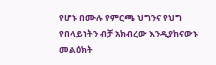የሆኑ በሙሉ የምርጫ ህግንና የህግ የበላይነትን ብቻ አክብረው እንዲያከናውኑ መልዕክት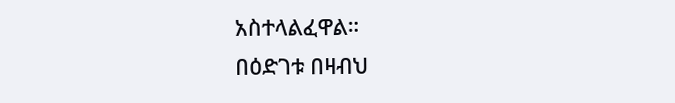አስተላልፈዋል።
በዕድገቱ በዛብህ